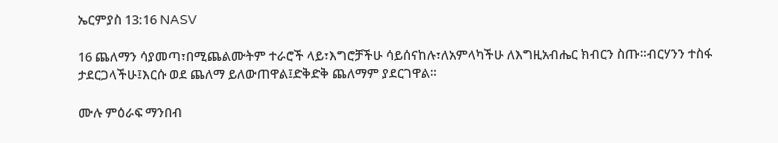ኤርምያስ 13:16 NASV

16 ጨለማን ሳያመጣ፣በሚጨልሙትም ተራሮች ላይ፣እግሮቻችሁ ሳይሰናከሉ፣ለአምላካችሁ ለእግዚአብሔር ክብርን ስጡ።ብርሃንን ተስፋ ታደርጋላችሁ፤እርሱ ወደ ጨለማ ይለውጠዋል፤ድቅድቅ ጨለማም ያደርገዋል።

ሙሉ ምዕራፍ ማንበብ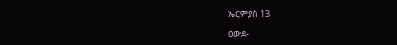ኤርምያስ 13

ዐውደ-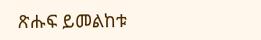ጽሑፍ ይመልከቱ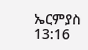ኤርምያስ 13:16